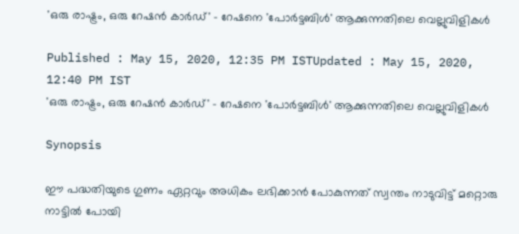'ഒരു രാഷ്ട്രം, ഒരു റേഷൻ കാർഡ്' - റേഷനെ 'പോർട്ടബിൾ' ആക്കുന്നതിലെ വെല്ലുവിളികൾ

Published : May 15, 2020, 12:35 PM ISTUpdated : May 15, 2020, 12:40 PM IST
'ഒരു രാഷ്ട്രം, ഒരു റേഷൻ കാർഡ്' - റേഷനെ 'പോർട്ടബിൾ' ആക്കുന്നതിലെ വെല്ലുവിളികൾ

Synopsis

ഈ പദ്ധതിയുടെ ഗുണം ഏറ്റവും അധികം ലഭിക്കാൻ പോകുന്നത് സ്വന്തം നാടുവിട്ട് മറ്റൊരു നാട്ടിൽ പോയി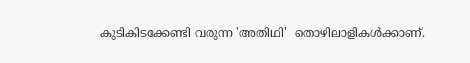കുടികിടക്കേണ്ടി വരുന്ന 'അതിഥി'  തൊഴിലാളികൾക്കാണ്.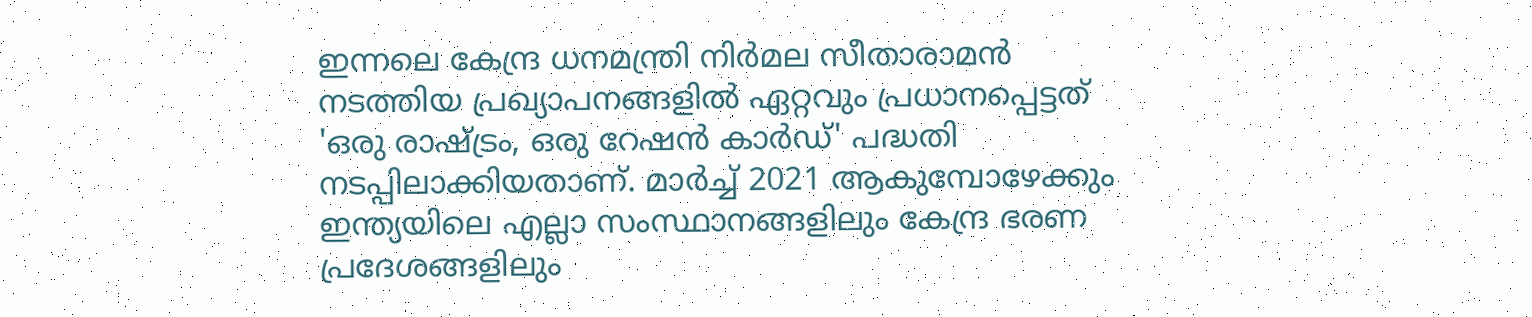ഇന്നലെ കേന്ദ്ര ധനമന്ത്രി നിർമല സീതാരാമൻ നടത്തിയ പ്രഖ്യാപനങ്ങളിൽ ഏറ്റവും പ്രധാനപ്പെട്ടത് 'ഒരു രാഷ്ട്രം, ഒരു റേഷൻ കാർഡ്' പദ്ധതി നടപ്പിലാക്കിയതാണ്. മാർച്ച് 2021 ആകുമ്പോഴേക്കും ഇന്ത്യയിലെ എല്ലാ സംസ്ഥാനങ്ങളിലും കേന്ദ്ര ഭരണ പ്രദേശങ്ങളിലും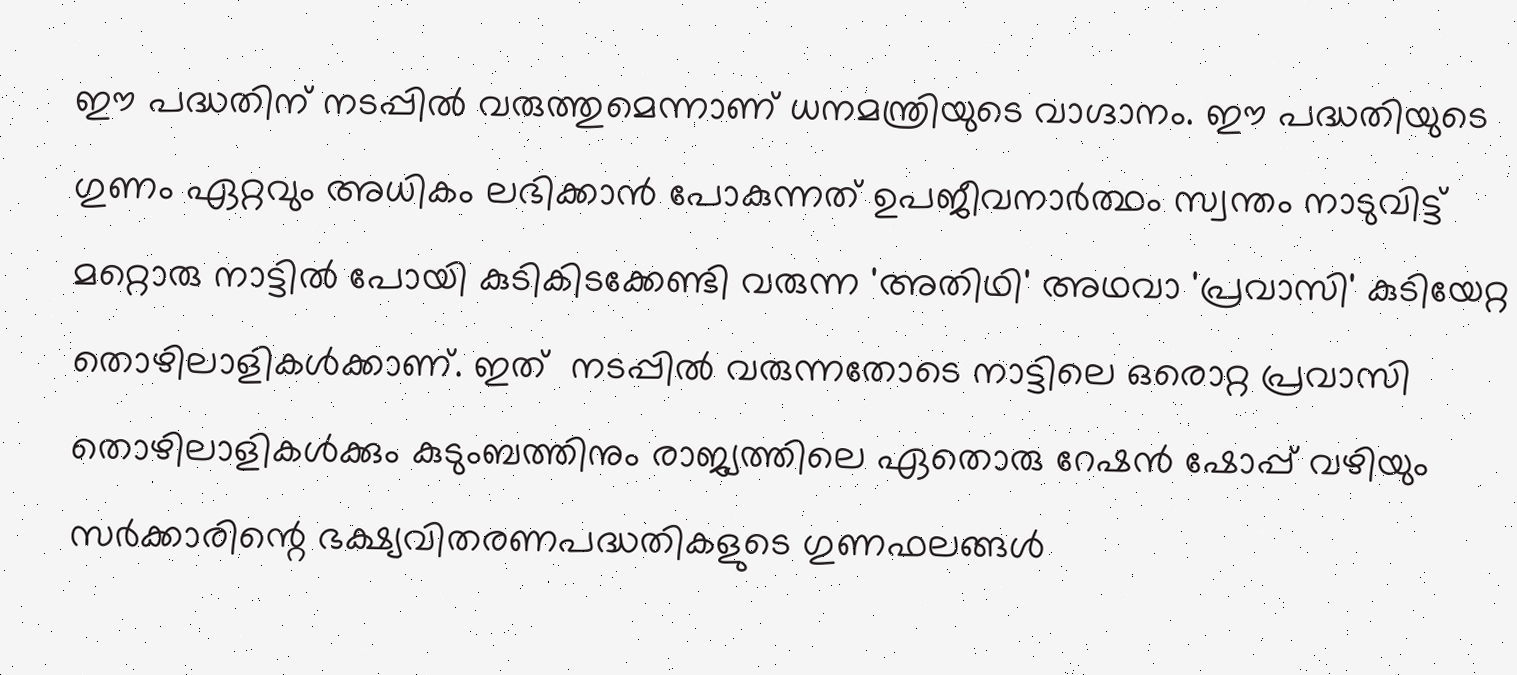ഈ പദ്ധതിന് നടപ്പിൽ വരുത്തുമെന്നാണ് ധനമന്ത്രിയുടെ വാഗ്ദാനം. ഈ പദ്ധതിയുടെ ഗുണം ഏറ്റവും അധികം ലഭിക്കാൻ പോകുന്നത് ഉപജീവനാർത്ഥം സ്വന്തം നാടുവിട്ട് മറ്റൊരു നാട്ടിൽ പോയി കുടികിടക്കേണ്ടി വരുന്ന 'അതിഥി' അഥവാ 'പ്രവാസി' കുടിയേറ്റ തൊഴിലാളികൾക്കാണ്. ഇത്  നടപ്പിൽ വരുന്നതോടെ നാട്ടിലെ ഒരൊറ്റ പ്രവാസി തൊഴിലാളികൾക്കും കുടുംബത്തിനും രാജ്യത്തിലെ ഏതൊരു റേഷൻ ഷോപ്പ് വഴിയും സർക്കാരിന്റെ ഭക്ഷ്യവിതരണപദ്ധതികളുടെ ഗുണഫലങ്ങൾ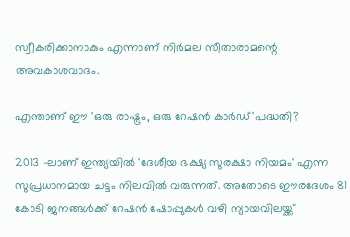സ്വീകരിക്കാനാകും എന്നാണ് നിർമല സീതാരാമന്റെ അവകാശവാദം.

എന്താണ് ഈ 'ഒരു രാഷ്ട്രം, ഒരു റേഷൻ കാർഡ്'പദ്ധതി?

2013 -ലാണ് ഇന്ത്യയിൽ 'ദേശീയ ഭക്ഷ്യ സുരക്ഷാ നിയമം' എന്ന സുപ്രധാനമായ ചട്ടം നിലവിൽ വരുന്നത്. അതോടെ ഈരദേശം 81 കോടി ജനങ്ങൾക്ക് റേഷൻ ഷോപ്പുകൾ വഴി ന്യായവിലയ്ക്ക്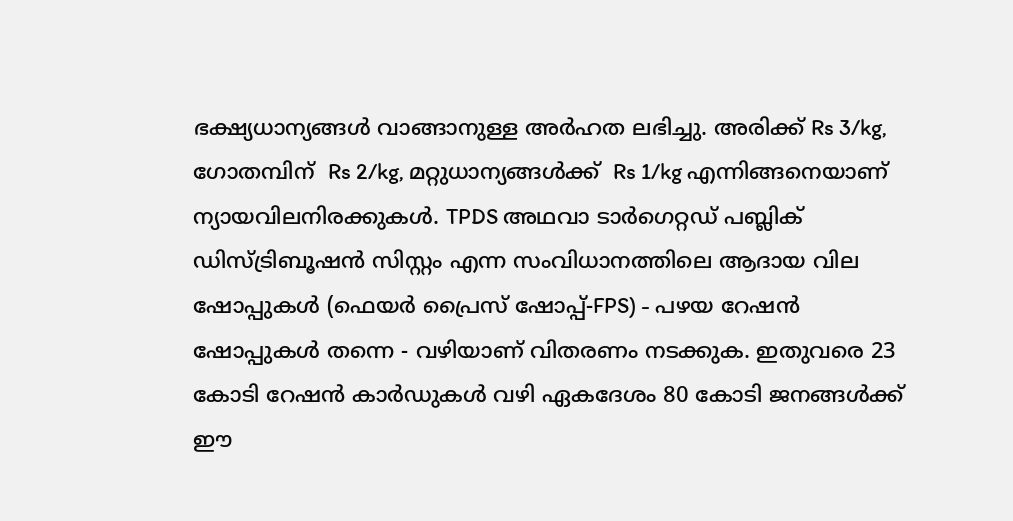ഭക്ഷ്യധാന്യങ്ങൾ വാങ്ങാനുള്ള അർഹത ലഭിച്ചു. അരിക്ക് Rs 3/kg, ഗോതമ്പിന്  Rs 2/kg, മറ്റുധാന്യങ്ങൾക്ക്  Rs 1/kg എന്നിങ്ങനെയാണ് ന്യായവിലനിരക്കുകൾ. TPDS അഥവാ ടാർഗെറ്റഡ് പബ്ലിക് ഡിസ്ട്രിബൂഷൻ സിസ്റ്റം എന്ന സംവിധാനത്തിലെ ആദായ വില ഷോപ്പുകൾ (ഫെയർ പ്രൈസ് ഷോപ്പ്-FPS) - പഴയ റേഷൻ ഷോപ്പുകൾ തന്നെ - വഴിയാണ് വിതരണം നടക്കുക. ഇതുവരെ 23 കോടി റേഷൻ കാർഡുകൾ വഴി ഏകദേശം 80 കോടി ജനങ്ങൾക്ക് ഈ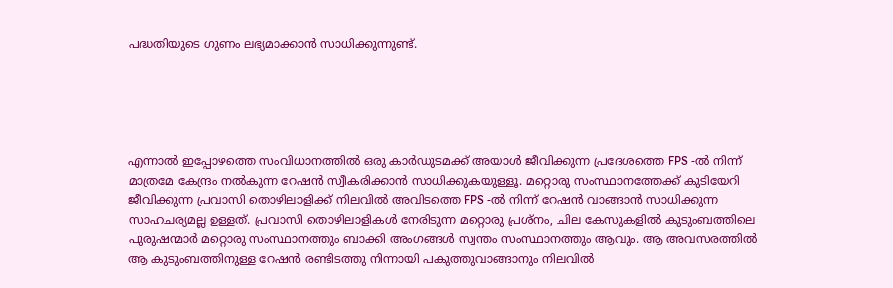പദ്ധതിയുടെ ഗുണം ലഭ്യമാക്കാൻ സാധിക്കുന്നുണ്ട്.





എന്നാൽ ഇപ്പോഴത്തെ സംവിധാനത്തിൽ ഒരു കാർഡുടമക്ക് അയാൾ ജീവിക്കുന്ന പ്രദേശത്തെ FPS -ൽ നിന്ന് മാത്രമേ കേന്ദ്രം നൽകുന്ന റേഷൻ സ്വീകരിക്കാൻ സാധിക്കുകയുള്ളൂ. മറ്റൊരു സംസ്ഥാനത്തേക്ക് കുടിയേറി ജീവിക്കുന്ന പ്രവാസി തൊഴിലാളിക്ക് നിലവിൽ അവിടത്തെ FPS -ൽ നിന്ന് റേഷൻ വാങ്ങാൻ സാധിക്കുന്ന സാഹചര്യമല്ല ഉള്ളത്. പ്രവാസി തൊഴിലാളികൾ നേരിടുന്ന മറ്റൊരു പ്രശ്നം, ചില കേസുകളിൽ കുടുംബത്തിലെ പുരുഷന്മാർ മറ്റൊരു സംസ്ഥാനത്തും ബാക്കി അംഗങ്ങൾ സ്വന്തം സംസ്ഥാനത്തും ആവും. ആ അവസരത്തിൽ ആ കുടുംബത്തിനുള്ള റേഷൻ രണ്ടിടത്തു നിന്നായി പകുത്തുവാങ്ങാനും നിലവിൽ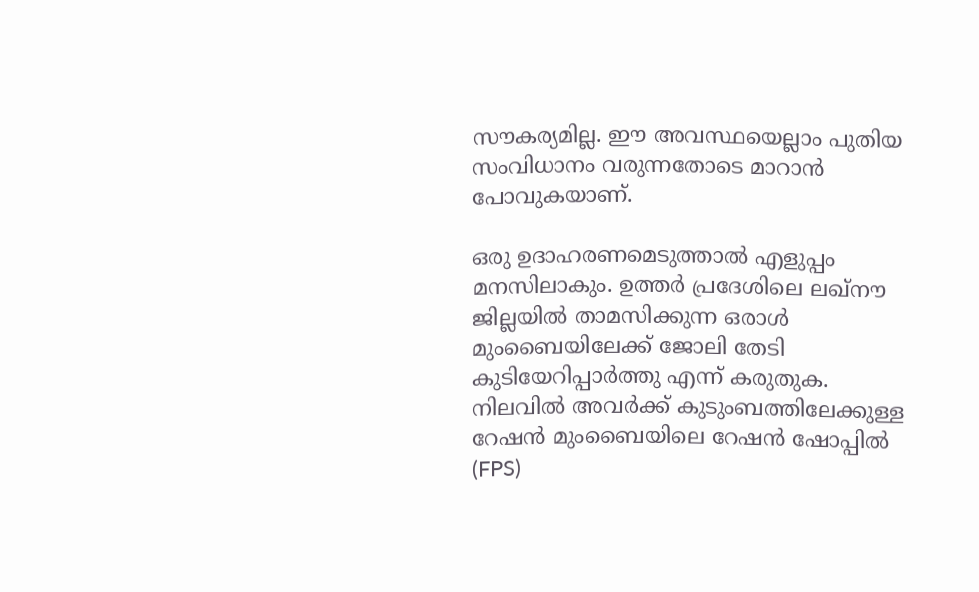സൗകര്യമില്ല. ഈ അവസ്ഥയെല്ലാം പുതിയ സംവിധാനം വരുന്നതോടെ മാറാൻ പോവുകയാണ്.

ഒരു ഉദാഹരണമെടുത്താൽ എളുപ്പം മനസിലാകും. ഉത്തർ പ്രദേശിലെ ലഖ്‌നൗ ജില്ലയിൽ താമസിക്കുന്ന ഒരാൾ മുംബൈയിലേക്ക് ജോലി തേടി കുടിയേറിപ്പാർത്തു എന്ന് കരുതുക. നിലവിൽ അവർക്ക് കുടുംബത്തിലേക്കുള്ള റേഷൻ മുംബൈയിലെ റേഷൻ ഷോപ്പിൽ (FPS)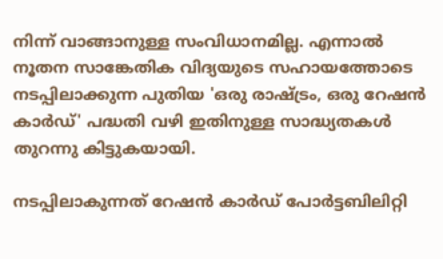നിന്ന് വാങ്ങാനുള്ള സംവിധാനമില്ല. എന്നാൽ നൂതന സാങ്കേതിക വിദ്യയുടെ സഹായത്തോടെ നടപ്പിലാക്കുന്ന പുതിയ 'ഒരു രാഷ്ട്രം, ഒരു റേഷൻ കാർഡ്' പദ്ധതി വഴി ഇതിനുള്ള സാദ്ധ്യതകൾ തുറന്നു കിട്ടുകയായി.

നടപ്പിലാകുന്നത് റേഷൻ കാർഡ് പോർട്ടബിലിറ്റി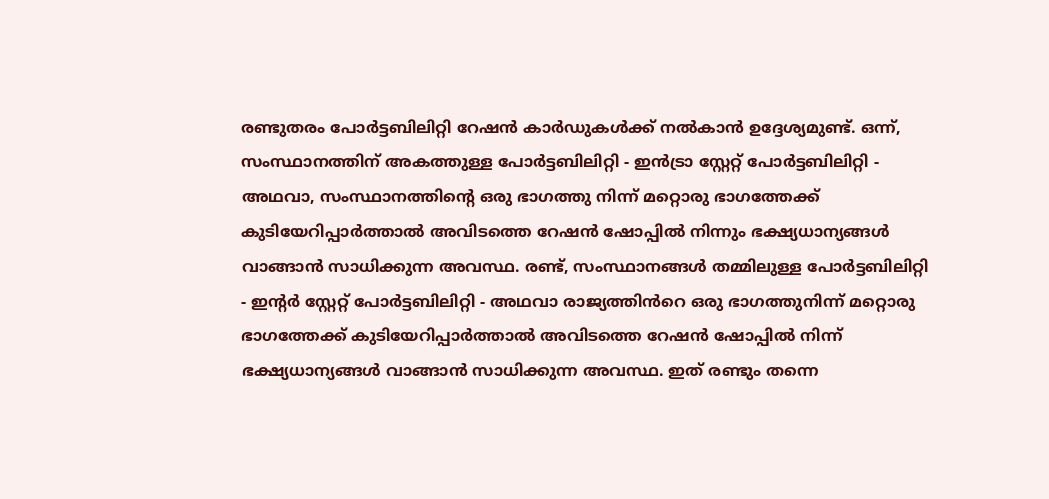രണ്ടുതരം പോർട്ടബിലിറ്റി റേഷൻ കാർഡുകൾക്ക് നൽകാൻ ഉദ്ദേശ്യമുണ്ട്. ഒന്ന്, സംസ്ഥാനത്തിന് അകത്തുള്ള പോർട്ടബിലിറ്റി - ഇൻട്രാ സ്റ്റേറ്റ് പോർട്ടബിലിറ്റി - അഥവാ, സംസ്ഥാനത്തിന്റെ ഒരു ഭാഗത്തു നിന്ന് മറ്റൊരു ഭാഗത്തേക്ക് കുടിയേറിപ്പാർത്താൽ അവിടത്തെ റേഷൻ ഷോപ്പിൽ നിന്നും ഭക്ഷ്യധാന്യങ്ങൾ വാങ്ങാൻ സാധിക്കുന്ന അവസ്ഥ. രണ്ട്, സംസ്ഥാനങ്ങൾ തമ്മിലുള്ള പോർട്ടബിലിറ്റി - ഇന്റർ സ്റ്റേറ്റ് പോർട്ടബിലിറ്റി - അഥവാ രാജ്യത്തിൻറെ ഒരു ഭാഗത്തുനിന്ന് മറ്റൊരു ഭാഗത്തേക്ക് കുടിയേറിപ്പാർത്താൽ അവിടത്തെ റേഷൻ ഷോപ്പിൽ നിന്ന് ഭക്ഷ്യധാന്യങ്ങൾ വാങ്ങാൻ സാധിക്കുന്ന അവസ്ഥ. ഇത് രണ്ടും തന്നെ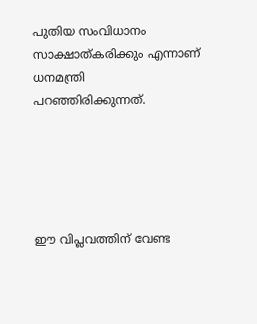പുതിയ സംവിധാനം സാക്ഷാത്കരിക്കും എന്നാണ് ധനമന്ത്രി പറഞ്ഞിരിക്കുന്നത്.





ഈ വിപ്ലവത്തിന് വേണ്ട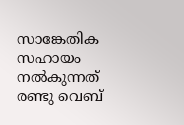സാങ്കേതിക സഹായം നൽകുന്നത് രണ്ടു വെബ്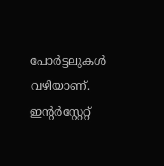പോർട്ടലുകൾ വഴിയാണ്. ഇന്റർസ്റ്റേറ്റ്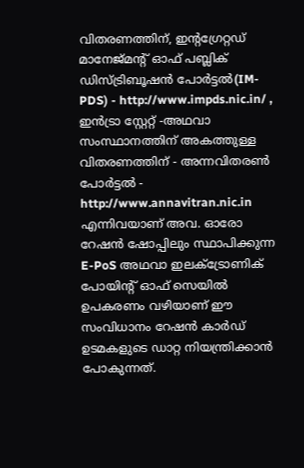വിതരണത്തിന്, ഇന്റഗ്രേറ്റഡ് മാനേജ്‌മന്റ് ഓഫ് പബ്ലിക് ഡിസ്ട്രിബൂഷൻ പോർട്ടൽ(IM-PDS) - http://www.impds.nic.in/ , ഇൻട്രാ സ്റ്റേറ്റ് -അഥവാ സംസ്ഥാനത്തിന് അകത്തുള്ള വിതരണത്തിന് - അന്നവിതരൺ പോർട്ടൽ - http://www.annavitran.nic.in എന്നിവയാണ് അവ. ഓരോ റേഷൻ ഷോപ്പിലും സ്ഥാപിക്കുന്ന E-PoS അഥവാ ഇലക്ട്രോണിക് പോയിന്റ് ഓഫ് സെയിൽ ഉപകരണം വഴിയാണ് ഈ സംവിധാനം റേഷൻ കാർഡ് ഉടമകളുടെ ഡാറ്റ നിയന്ത്രിക്കാൻ പോകുന്നത്.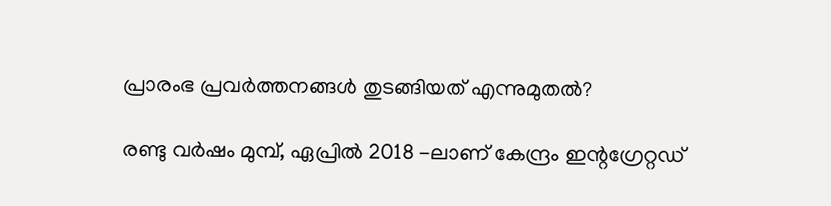പ്രാരംഭ പ്രവർത്തനങ്ങൾ തുടങ്ങിയത് എന്നുമുതൽ?

രണ്ടു വർഷം മുമ്പ്, ഏപ്രിൽ 2018 -ലാണ് കേന്ദ്രം ഇന്റഗ്രേറ്റഡ്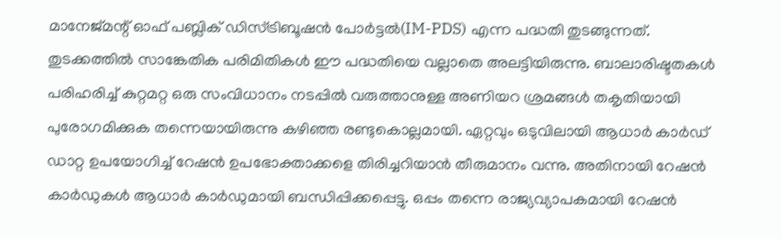മാനേജ്‌മന്റ് ഓഫ് പബ്ലിക് ഡിസ്ട്രിബൂഷൻ പോർട്ടൽ(IM-PDS) എന്ന പദ്ധതി തുടങ്ങുന്നത്. തുടക്കത്തിൽ സാങ്കേതിക പരിമിതികൾ ഈ പദ്ധതിയെ വല്ലാതെ അലട്ടിയിരുന്നു. ബാലാരിഷ്ടതകൾ പരിഹരിച്ച് കുറ്റമറ്റ ഒരു സംവിധാനം നടപ്പിൽ വരുത്താനുള്ള അണിയറ ശ്രമങ്ങൾ തകൃതിയായി പുരോഗമിക്കുക തന്നെയായിരുന്നു കഴിഞ്ഞ രണ്ടുകൊല്ലമായി. ഏറ്റവും ഒടുവിലായി ആധാർ കാർഡ് ഡാറ്റ ഉപയോഗിച്ച് റേഷൻ ഉപഭോക്താക്കളെ തിരിച്ചറിയാൻ തീരുമാനം വന്നു. അതിനായി റേഷൻ കാർഡുകൾ ആധാർ കാർഡുമായി ബന്ധിപ്പിക്കപ്പെട്ടു. ഒപ്പം തന്നെ രാജ്യവ്യാപകമായി റേഷൻ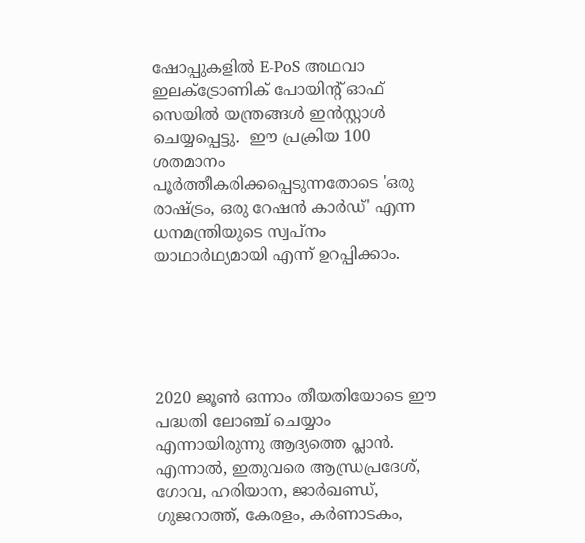ഷോപ്പുകളിൽ E-PoS അഥവാ ഇലക്ട്രോണിക് പോയിന്റ് ഓഫ് സെയിൽ യന്ത്രങ്ങൾ ഇൻസ്റ്റാൾ ചെയ്യപ്പെട്ടു.  ഈ പ്രക്രിയ 100 ശതമാനം പൂർത്തീകരിക്കപ്പെടുന്നതോടെ 'ഒരു രാഷ്ട്രം, ഒരു റേഷൻ കാർഡ്' എന്ന ധനമന്ത്രിയുടെ സ്വപ്നം യാഥാർഥ്യമായി എന്ന് ഉറപ്പിക്കാം.





2020 ജൂൺ ഒന്നാം തീയതിയോടെ ഈ പദ്ധതി ലോഞ്ച് ചെയ്യാം എന്നായിരുന്നു ആദ്യത്തെ പ്ലാൻ. എന്നാൽ, ഇതുവരെ ആന്ധ്രപ്രദേശ്, ഗോവ, ഹരിയാന, ജാർഖണ്ഡ്, ഗുജറാത്ത്, കേരളം, കർണാടകം,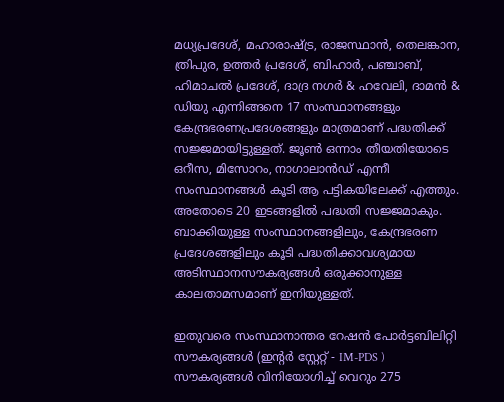മധ്യപ്രദേശ്, മഹാരാഷ്ട്ര, രാജസ്ഥാൻ, തെലങ്കാന, ത്രിപുര, ഉത്തർ പ്രദേശ്, ബിഹാർ, പഞ്ചാബ്, ഹിമാചൽ പ്രദേശ്, ദാദ്ര നഗർ & ഹവേലി, ദാമൻ & ഡിയു എന്നിങ്ങനെ 17 സംസ്ഥാനങ്ങളും കേന്ദ്രഭരണപ്രദേശങ്ങളും മാത്രമാണ് പദ്ധതിക്ക് സജ്ജമായിട്ടുള്ളത്. ജൂൺ ഒന്നാം തീയതിയോടെ ഒറീസ, മിസോറം, നാഗാലാൻഡ് എന്നീ സംസ്ഥാനങ്ങൾ കൂടി ആ പട്ടികയിലേക്ക് എത്തും. അതോടെ 20 ഇടങ്ങളിൽ പദ്ധതി സജ്ജമാകും. ബാക്കിയുള്ള സംസ്ഥാനങ്ങളിലും, കേന്ദ്രഭരണ പ്രദേശങ്ങളിലും കൂടി പദ്ധതിക്കാവശ്യമായ അടിസ്ഥാനസൗകര്യങ്ങൾ ഒരുക്കാനുള്ള കാലതാമസമാണ് ഇനിയുള്ളത്.

ഇതുവരെ സംസ്ഥാനാന്തര റേഷൻ പോർട്ടബിലിറ്റി സൗകര്യങ്ങൾ (ഇന്റർ സ്റ്റേറ്റ് - IM-PDS ) സൗകര്യങ്ങൾ വിനിയോഗിച്ച് വെറും 275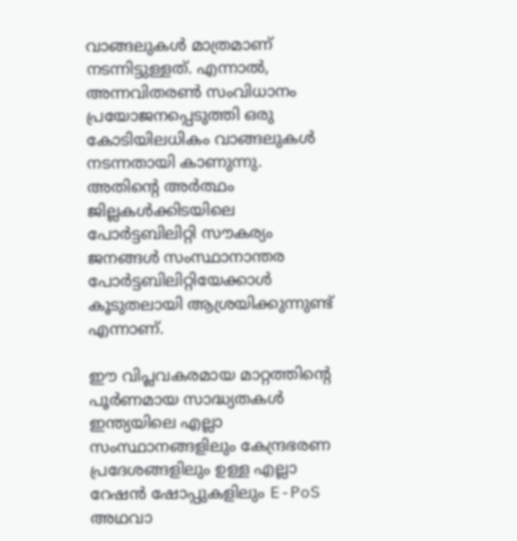വാങ്ങലുകൾ മാത്രമാണ് നടന്നിട്ടുള്ളത്. എന്നാൽ, അന്നവിതരൺ സംവിധാനം പ്രയോജനപ്പെടുത്തി ഒരു കോടിയിലധികം വാങ്ങലുകൾ നടന്നതായി കാണുന്നു. അതിന്റെ അർത്ഥം ജില്ലകൾക്കിടയിലെ പോർട്ടബിലിറ്റി സൗകര്യം ജനങ്ങൾ സംസ്ഥാനാന്തര പോർട്ടബിലിറ്റിയേക്കാൾ കൂടുതലായി ആശ്രയിക്കുന്നുണ്ട് എന്നാണ്.

ഈ വിപ്ലവകരമായ മാറ്റത്തിന്റെ പൂർണമായ സാദ്ധ്യതകൾ ഇന്ത്യയിലെ എല്ലാ സംസ്ഥാനങ്ങളിലും കേന്ദ്രഭരണ പ്രദേശങ്ങളിലും ഉള്ള എല്ലാ റേഷൻ ഷോപ്പുകളിലും E-PoS അഥവാ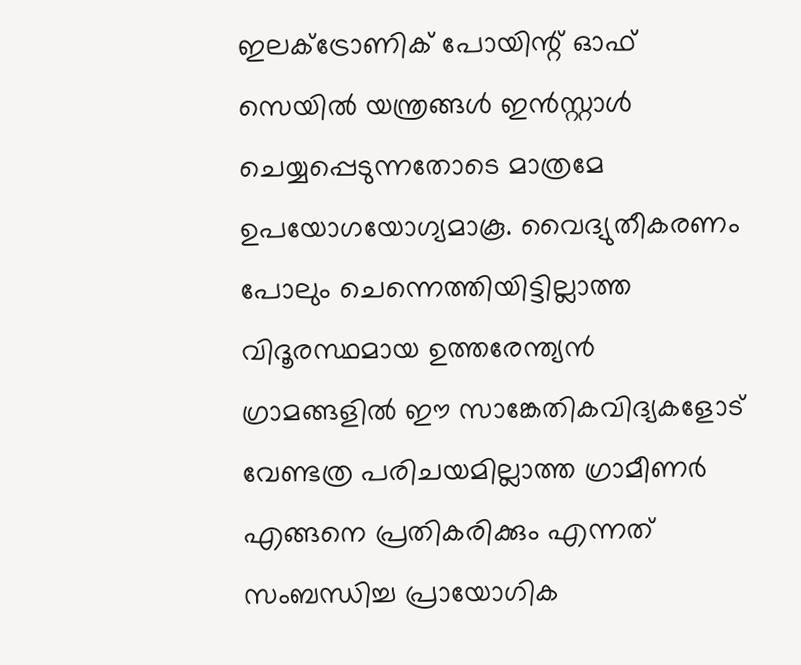ഇലക്ട്രോണിക് പോയിന്റ് ഓഫ് സെയിൽ യന്ത്രങ്ങൾ ഇൻസ്റ്റാൾ ചെയ്യപ്പെടുന്നതോടെ മാത്രമേ ഉപയോഗയോഗ്യമാകൂ. വൈദ്യുതീകരണം പോലും ചെന്നെത്തിയിട്ടില്ലാത്ത വിദൂരസ്ഥമായ ഉത്തരേന്ത്യൻ ഗ്രാമങ്ങളിൽ ഈ സാങ്കേതികവിദ്യകളോട് വേണ്ടത്ര പരിചയമില്ലാത്ത ഗ്രാമീണർ എങ്ങനെ പ്രതികരിക്കും എന്നത് സംബന്ധിച്ച പ്രായോഗിക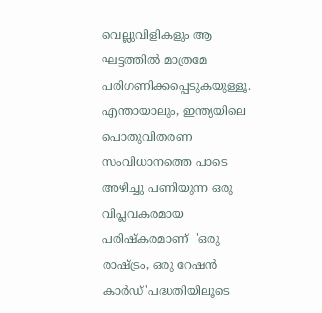വെല്ലുവിളികളും ആ ഘട്ടത്തിൽ മാത്രമേ പരിഗണിക്കപ്പെടുകയുള്ളൂ. എന്തായാലും, ഇന്ത്യയിലെ പൊതുവിതരണ സംവിധാനത്തെ പാടെ അഴിച്ചു പണിയുന്ന ഒരു വിപ്ലവകരമായ പരിഷ്കരമാണ്  'ഒരു രാഷ്ട്രം, ഒരു റേഷൻ കാർഡ്'പദ്ധതിയിലൂടെ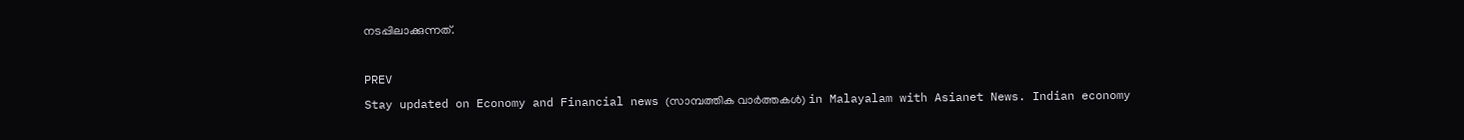നടപ്പിലാക്കുന്നത്.

PREV
Stay updated on Economy and Financial news (സാമ്പത്തിക വാർത്തകൾ) in Malayalam with Asianet News. Indian economy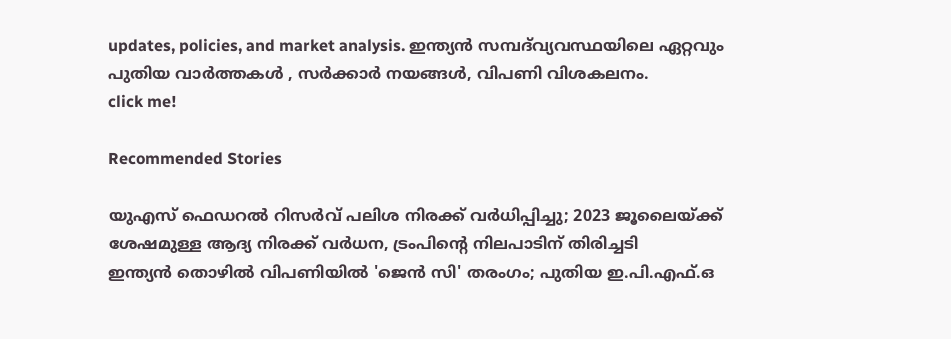updates, policies, and market analysis. ഇന്ത്യൻ സമ്പദ്‌വ്യവസ്ഥയിലെ ഏറ്റവും പുതിയ വാർത്തകൾ , സർക്കാർ നയങ്ങൾ, വിപണി വിശകലനം.
click me!

Recommended Stories

യുഎസ് ഫെഡറൽ റിസർവ് പലിശ നിരക്ക് വർധിപ്പിച്ചു; 2023 ജൂലൈയ്ക്ക് ശേഷമുള്ള ആദ്യ നിരക്ക് വർധന, ട്രംപിൻ്റെ നിലപാടിന് തിരിച്ചടി
ഇന്ത്യൻ തൊഴിൽ വിപണിയിൽ 'ജെൻ സി' തരംഗം; പുതിയ ഇ.പി.എഫ്.ഒ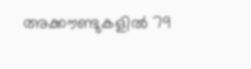അക്കൗണ്ടുകളിൽ 79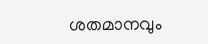ശതമാനവും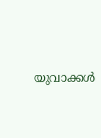യുവാക്കൾ